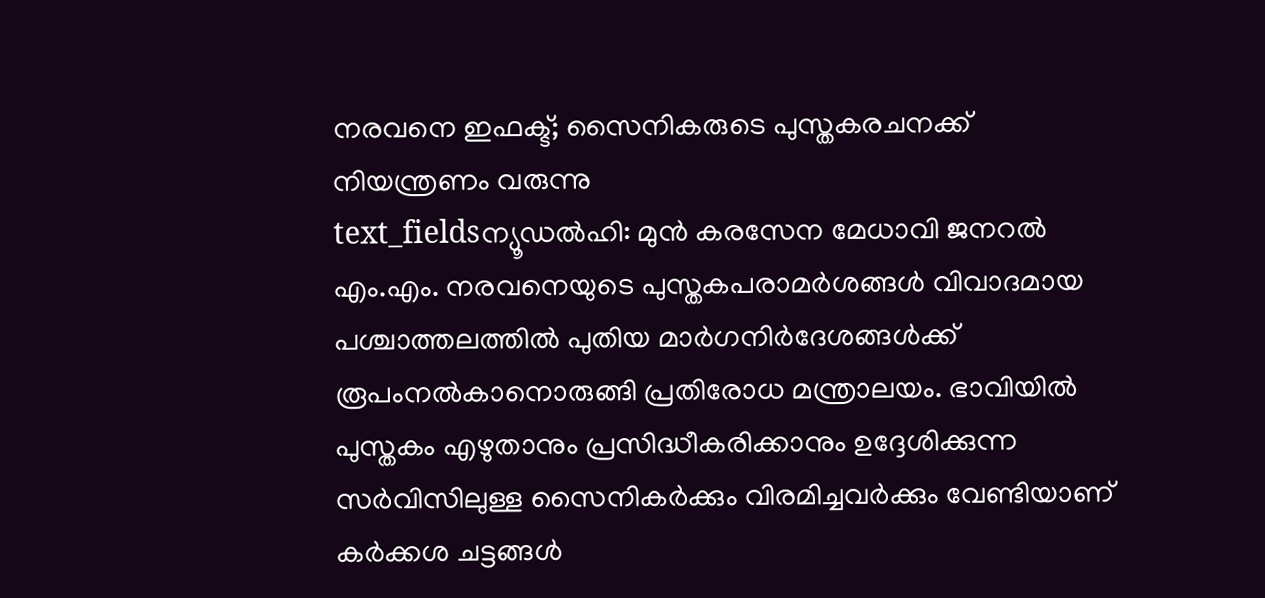നരവനെ ഇഫക്ട്; സൈനികരുടെ പുസ്തകരചനക്ക് നിയന്ത്രണം വരുന്നു
text_fieldsന്യൂഡൽഹി: മുൻ കരസേന മേധാവി ജനറൽ എം.എം. നരവനെയുടെ പുസ്തകപരാമർശങ്ങൾ വിവാദമായ പശ്ചാത്തലത്തിൽ പുതിയ മാർഗനിർദേശങ്ങൾക്ക് രൂപംനൽകാനൊരുങ്ങി പ്രതിരോധ മന്ത്രാലയം. ഭാവിയിൽ പുസ്തകം എഴുതാനും പ്രസിദ്ധീകരിക്കാനും ഉദ്ദേശിക്കുന്ന സർവിസിലുള്ള സൈനികർക്കും വിരമിച്ചവർക്കും വേണ്ടിയാണ് കർക്കശ ചട്ടങ്ങൾ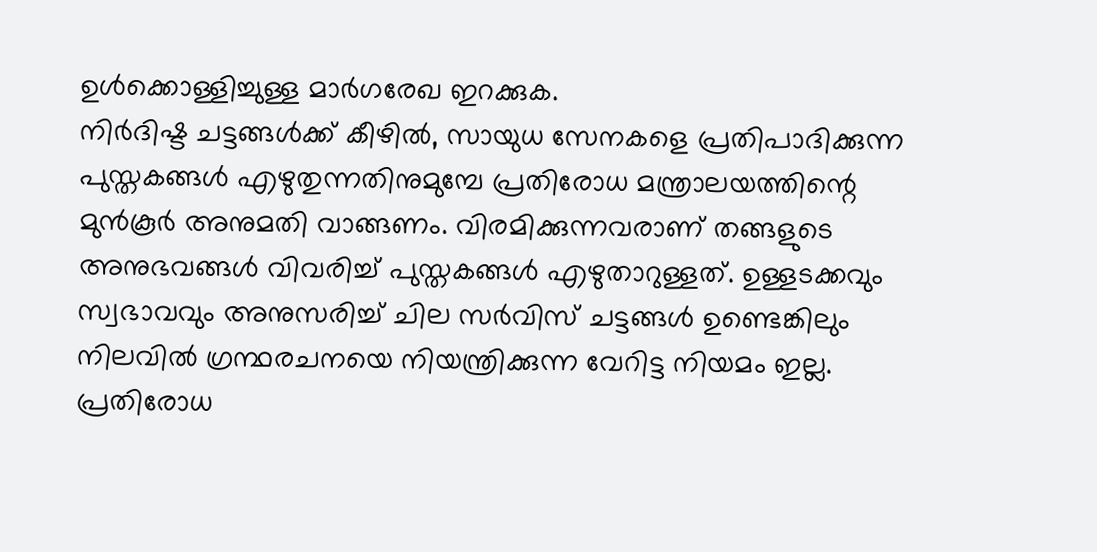ഉൾക്കൊള്ളിച്ചുള്ള മാർഗരേഖ ഇറക്കുക.
നിർദിഷ്ട ചട്ടങ്ങൾക്ക് കീഴിൽ, സായുധ സേനകളെ പ്രതിപാദിക്കുന്ന പുസ്തകങ്ങൾ എഴുതുന്നതിനുമുമ്പേ പ്രതിരോധ മന്ത്രാലയത്തിന്റെ മുൻകൂർ അനുമതി വാങ്ങണം. വിരമിക്കുന്നവരാണ് തങ്ങളുടെ അനുഭവങ്ങൾ വിവരിച്ച് പുസ്തകങ്ങൾ എഴുതാറുള്ളത്. ഉള്ളടക്കവും സ്വഭാവവും അനുസരിച്ച് ചില സർവിസ് ചട്ടങ്ങൾ ഉണ്ടെങ്കിലും നിലവിൽ ഗ്രന്ഥരചനയെ നിയന്ത്രിക്കുന്ന വേറിട്ട നിയമം ഇല്ല.
പ്രതിരോധ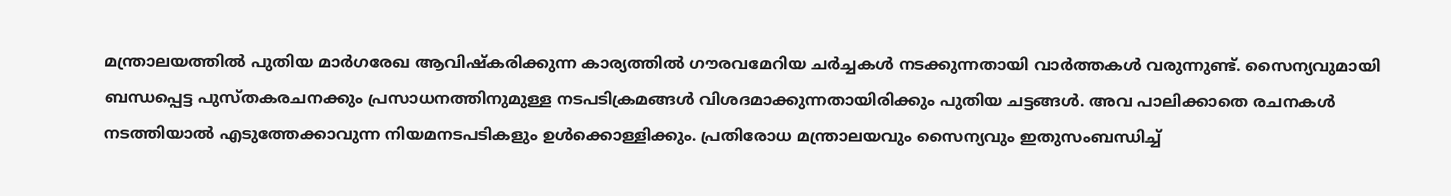മന്ത്രാലയത്തിൽ പുതിയ മാർഗരേഖ ആവിഷ്കരിക്കുന്ന കാര്യത്തിൽ ഗൗരവമേറിയ ചർച്ചകൾ നടക്കുന്നതായി വാർത്തകൾ വരുന്നുണ്ട്. സൈന്യവുമായി ബന്ധപ്പെട്ട പുസ്തകരചനക്കും പ്രസാധനത്തിനുമുള്ള നടപടിക്രമങ്ങൾ വിശദമാക്കുന്നതായിരിക്കും പുതിയ ചട്ടങ്ങൾ. അവ പാലിക്കാതെ രചനകൾ നടത്തിയാൽ എടുത്തേക്കാവുന്ന നിയമനടപടികളും ഉൾക്കൊള്ളിക്കും. പ്രതിരോധ മന്ത്രാലയവും സൈന്യവും ഇതുസംബന്ധിച്ച്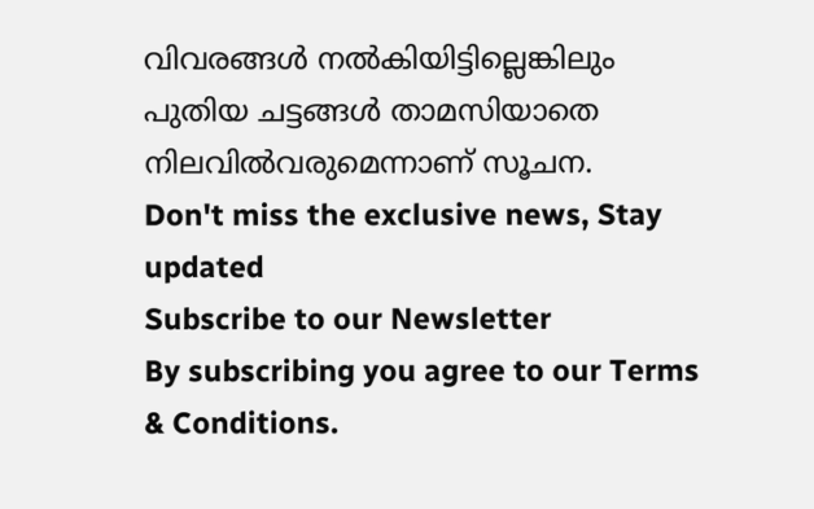വിവരങ്ങൾ നൽകിയിട്ടില്ലെങ്കിലും പുതിയ ചട്ടങ്ങൾ താമസിയാതെ നിലവിൽവരുമെന്നാണ് സൂചന.
Don't miss the exclusive news, Stay updated
Subscribe to our Newsletter
By subscribing you agree to our Terms & Conditions.